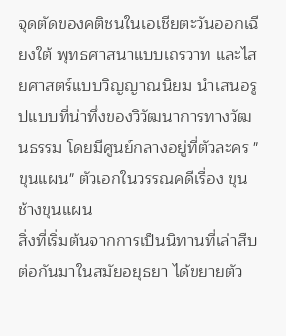จุดตัดของคติชนในเอเชียตะวันออกเฉียงใต้ พุทธศาสนาแบบเถรวาท และไสยศาสตร์แบบวิญญาณนิยม นำเสนอรูปแบบที่น่าทึ่งของวิวัฒนาการทางวัฒนธรรม โดยมีศูนย์กลางอยู่ที่ตัวละคร "ขุนแผน" ตัวเอกในวรรณคดีเรื่อง ขุนช้างขุนแผน
สิ่งที่เริ่มต้นจากการเป็นนิทานที่เล่าสืบต่อกันมาในสมัยอยุธยา ได้ขยายตัว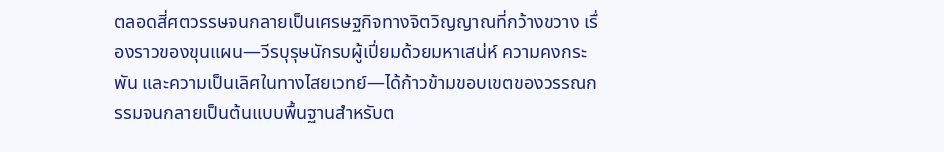ตลอดสี่ศตวรรษจนกลายเป็นเศรษฐกิจทางจิตวิญญาณที่กว้างขวาง เรื่องราวของขุนแผน—วีรบุรุษนักรบผู้เปี่ยมด้วยมหาเสน่ห์ ความคงกระพัน และความเป็นเลิศในทางไสยเวทย์—ได้ก้าวข้ามขอบเขตของวรรณกรรมจนกลายเป็นต้นแบบพื้นฐานสำหรับต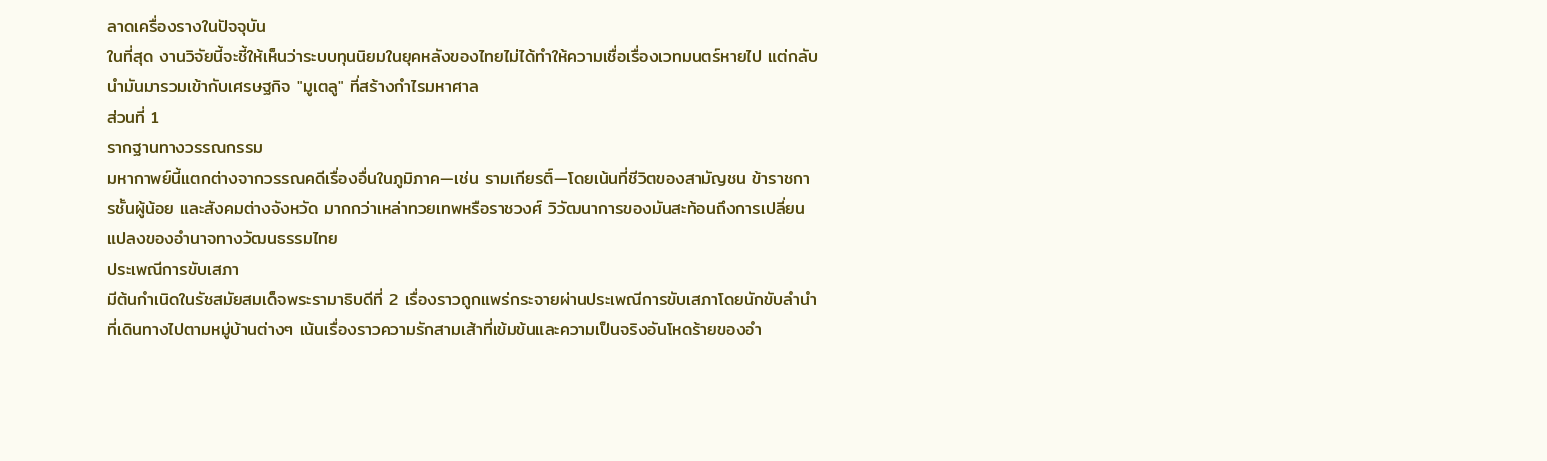ลาดเครื่องรางในปัจจุบัน
ในที่สุด งานวิจัยนี้จะชี้ให้เห็นว่าระบบทุนนิยมในยุคหลังของไทยไม่ได้ทำให้ความเชื่อเรื่องเวทมนตร์หายไป แต่กลับนำมันมารวมเข้ากับเศรษฐกิจ "มูเตลู" ที่สร้างกำไรมหาศาล
ส่วนที่ 1
รากฐานทางวรรณกรรม
มหากาพย์นี้แตกต่างจากวรรณคดีเรื่องอื่นในภูมิภาค—เช่น รามเกียรติ์—โดยเน้นที่ชีวิตของสามัญชน ข้าราชการชั้นผู้น้อย และสังคมต่างจังหวัด มากกว่าเหล่าทวยเทพหรือราชวงศ์ วิวัฒนาการของมันสะท้อนถึงการเปลี่ยนแปลงของอำนาจทางวัฒนธรรมไทย
ประเพณีการขับเสภา
มีต้นกำเนิดในรัชสมัยสมเด็จพระรามาธิบดีที่ 2 เรื่องราวถูกแพร่กระจายผ่านประเพณีการขับเสภาโดยนักขับลำนำที่เดินทางไปตามหมู่บ้านต่างๆ เน้นเรื่องราวความรักสามเส้าที่เข้มข้นและความเป็นจริงอันโหดร้ายของอำ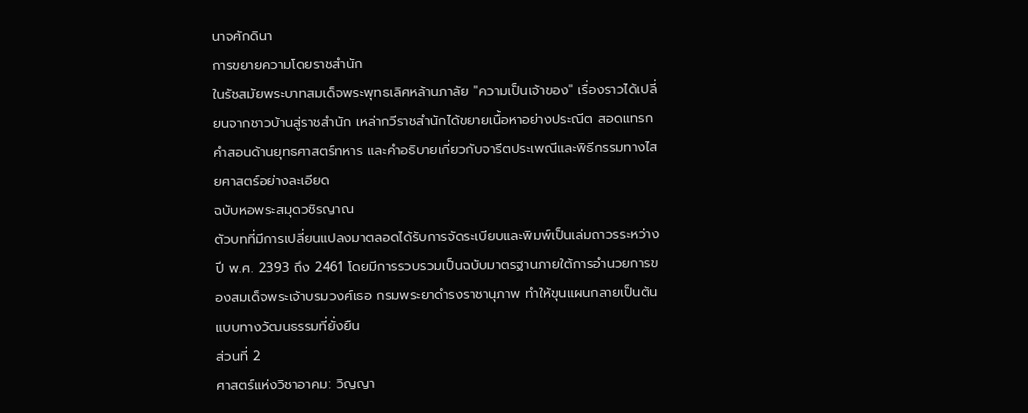นาจศักดินา
การขยายความโดยราชสำนัก
ในรัชสมัยพระบาทสมเด็จพระพุทธเลิศหล้านภาลัย "ความเป็นเจ้าของ" เรื่องราวได้เปลี่ยนจากชาวบ้านสู่ราชสำนัก เหล่ากวีราชสำนักได้ขยายเนื้อหาอย่างประณีต สอดแทรกคำสอนด้านยุทธศาสตร์ทหาร และคำอธิบายเกี่ยวกับจารีตประเพณีและพิธีกรรมทางไสยศาสตร์อย่างละเอียด
ฉบับหอพระสมุดวชิรญาณ
ตัวบทที่มีการเปลี่ยนแปลงมาตลอดได้รับการจัดระเบียบและพิมพ์เป็นเล่มถาวรระหว่างปี พ.ศ. 2393 ถึง 2461 โดยมีการรวบรวมเป็นฉบับมาตรฐานภายใต้การอำนวยการของสมเด็จพระเจ้าบรมวงศ์เธอ กรมพระยาดำรงราชานุภาพ ทำให้ขุนแผนกลายเป็นต้นแบบทางวัฒนธรรมที่ยั่งยืน
ส่วนที่ 2
ศาสตร์แห่งวิชาอาคม: วิญญา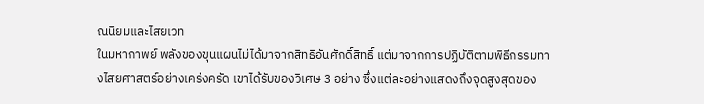ณนิยมและไสยเวท
ในมหากาพย์ พลังของขุนแผนไม่ได้มาจากสิทธิอันศักดิ์สิทธิ์ แต่มาจากการปฏิบัติตามพิธีกรรมทางไสยศาสตร์อย่างเคร่งครัด เขาได้รับของวิเศษ 3 อย่าง ซึ่งแต่ละอย่างแสดงถึงจุดสูงสุดของ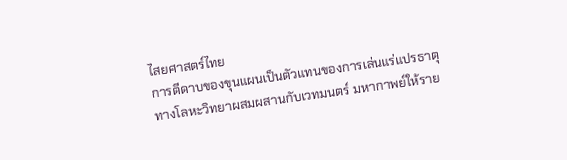ไสยศาสตร์ไทย
การตีดาบของขุนแผนเป็นตัวแทนของการเล่นแร่แปรธาตุทางโลหะวิทยาผสมผสานกับเวทมนตร์ มหากาพย์ให้ราย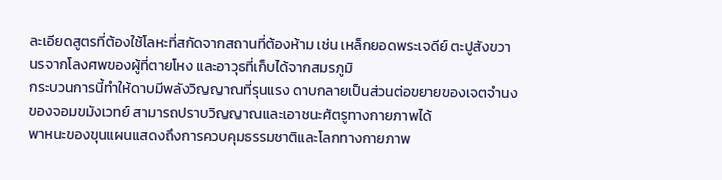ละเอียดสูตรที่ต้องใช้โลหะที่สกัดจากสถานที่ต้องห้าม เช่น เหล็กยอดพระเจดีย์ ตะปูสังขวานรจากโลงศพของผู้ที่ตายโหง และอาวุธที่เก็บได้จากสมรภูมิ
กระบวนการนี้ทำให้ดาบมีพลังวิญญาณที่รุนแรง ดาบกลายเป็นส่วนต่อขยายของเจตจำนงของจอมขมังเวทย์ สามารถปราบวิญญาณและเอาชนะศัตรูทางกายภาพได้
พาหนะของขุนแผนแสดงถึงการควบคุมธรรมชาติและโลกทางกายภาพ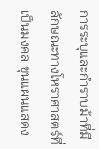การระบุและกำราบม้าที่มีลักษณะทางโหราศาสตร์ที่เป็นมงคล ขุนแผนแสดง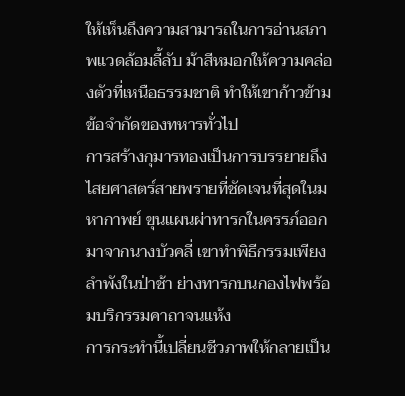ให้เห็นถึงความสามารถในการอ่านสภาพแวดล้อมลี้ลับ ม้าสีหมอกให้ความคล่องตัวที่เหนือธรรมชาติ ทำให้เขาก้าวข้ามข้อจำกัดของทหารทั่วไป
การสร้างกุมารทองเป็นการบรรยายถึงไสยศาสตร์สายพรายที่ชัดเจนที่สุดในมหากาพย์ ขุนแผนผ่าทารกในครรภ์ออกมาจากนางบัวคลี่ เขาทำพิธีกรรมเพียงลำพังในป่าช้า ย่างทารกบนกองไฟพร้อมบริกรรมคาถาจนแห้ง
การกระทำนี้เปลี่ยนชีวภาพให้กลายเป็น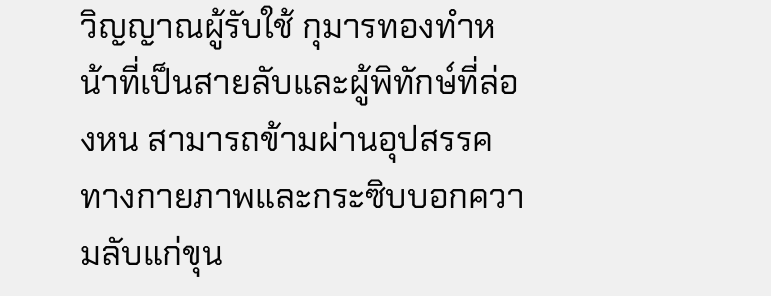วิญญาณผู้รับใช้ กุมารทองทำหน้าที่เป็นสายลับและผู้พิทักษ์ที่ล่องหน สามารถข้ามผ่านอุปสรรคทางกายภาพและกระซิบบอกความลับแก่ขุน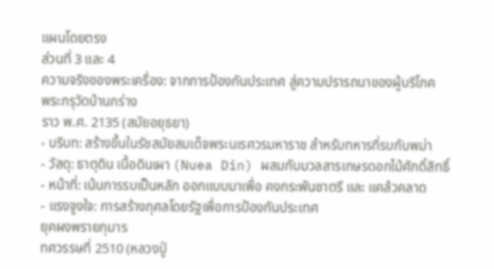แผนโดยตรง
ส่วนที่ 3 และ 4
ความจริงของพระเครื่อง: จากการป้องกันประเทศ สู่ความปรารถนาของผู้บริโภค
พระกรุวัดบ้านกร่าง
ราว พ.ศ. 2135 (สมัยอยุธยา)
- บริบท: สร้างขึ้นในรัชสมัยสมเด็จพระนเรศวรมหาราช สำหรับทหารที่รบกับพม่า
- วัสดุ: ธาตุดิน เนื้อดินเผา (Nuea Din) ผสมกับมวลสารเกษรดอกไม้ศักดิ์สิทธิ์
- หน้าที่: เน้นการรบเป็นหลัก ออกแบบมาเพื่อ คงกระพันชาตรี และ แคล้วคลาด
- แรงจูงใจ: การสร้างกุศลโดยรัฐเพื่อการป้องกันประเทศ
ยุคผงพรายกุมาร
ทศวรรษที่ 2510 (หลวงปู่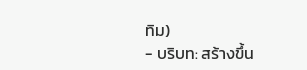ทิม)
- บริบท: สร้างขึ้น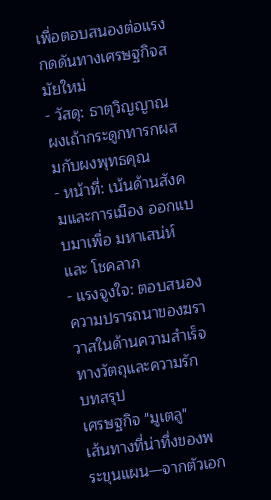เพื่อตอบสนองต่อแรงกดดันทางเศรษฐกิจสมัยใหม่
- วัสดุ: ธาตุวิญญาณ ผงเถ้ากระดูกทารกผสมกับผงพุทธคุณ
- หน้าที่: เน้นด้านสังคมและการเมือง ออกแบบมาเพื่อ มหาเสน่ห์ และ โชคลาภ
- แรงจูงใจ: ตอบสนองความปรารถนาของฆราวาสในด้านความสำเร็จทางวัตถุและความรัก
บทสรุป
เศรษฐกิจ "มูเตลู"
เส้นทางที่น่าทึ่งของพระขุนแผน—จากตัวเอก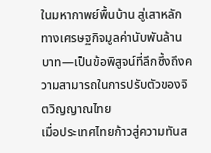ในมหากาพย์พื้นบ้าน สู่เสาหลักทางเศรษฐกิจมูลค่านับพันล้านบาท—เป็นข้อพิสูจน์ที่ลึกซึ้งถึงความสามารถในการปรับตัวของจิตวิญญาณไทย
เมื่อประเทศไทยก้าวสู่ความทันส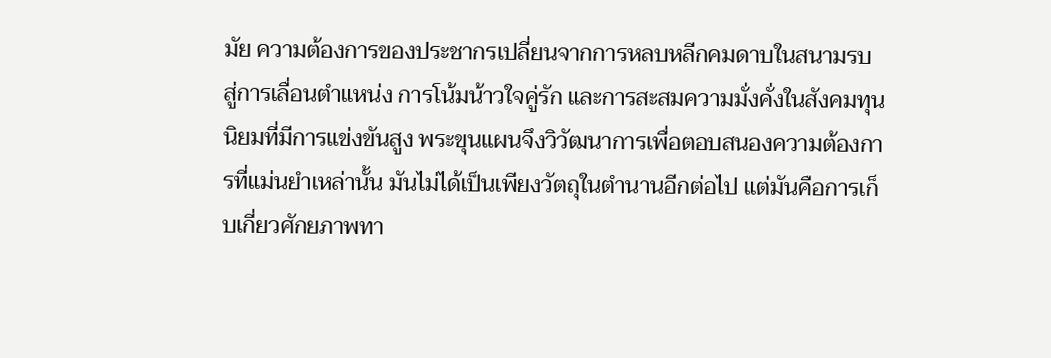มัย ความต้องการของประชากรเปลี่ยนจากการหลบหลีกคมดาบในสนามรบ สู่การเลื่อนตำแหน่ง การโน้มน้าวใจคู่รัก และการสะสมความมั่งคั่งในสังคมทุนนิยมที่มีการแข่งขันสูง พระขุนแผนจึงวิวัฒนาการเพื่อตอบสนองความต้องการที่แม่นยำเหล่านั้น มันไม่ได้เป็นเพียงวัตถุในตำนานอีกต่อไป แต่มันคือการเก็บเกี่ยวศักยภาพทา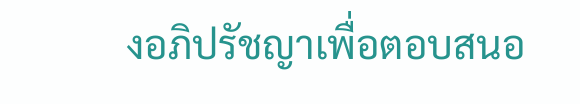งอภิปรัชญาเพื่อตอบสนอ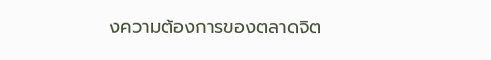งความต้องการของตลาดจิต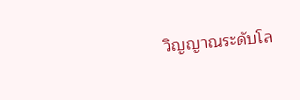วิญญาณระดับโล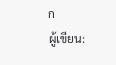ก
ผู้เขียน: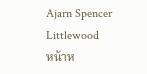Ajarn Spencer Littlewood
หน้าห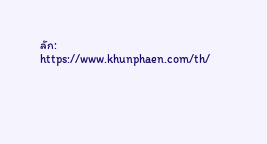ลัก: https://www.khunphaen.com/th/